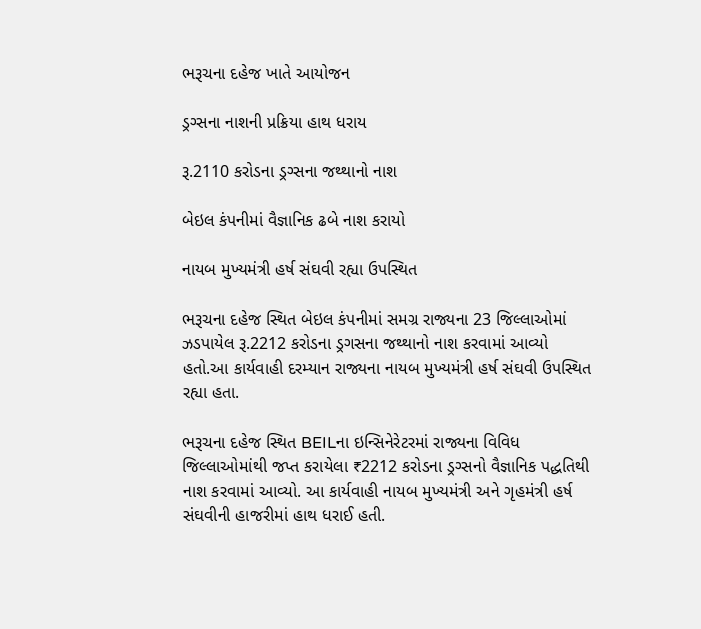ભરૂચના દહેજ ખાતે આયોજન

ડ્રગ્સના નાશની પ્રક્રિયા હાથ ધરાય

રૂ.2110 કરોડના ડ્રગ્સના જથ્થાનો નાશ

બેઇલ કંપનીમાં વૈજ્ઞાનિક ઢબે નાશ કરાયો

નાયબ મુખ્યમંત્રી હર્ષ સંઘવી રહ્યા ઉપસ્થિત

ભરૂચના દહેજ સ્થિત બેઇલ કંપનીમાં સમગ્ર રાજ્યના 23 જિલ્લાઓમાં ઝડપાયેલ રૂ.2212 કરોડના ડ્રગસના જથ્થાનો નાશ કરવામાં આવ્યો હતો.આ કાર્યવાહી દરમ્યાન રાજ્યના નાયબ મુખ્યમંત્રી હર્ષ સંઘવી ઉપસ્થિત રહ્યા હતા.

ભરૂચના દહેજ સ્થિત BEILના ઇન્સિનેરેટરમાં રાજ્યના વિવિધ જિલ્લાઓમાંથી જપ્ત કરાયેલા ₹2212 કરોડના ડ્રગ્સનો વૈજ્ઞાનિક પદ્ધતિથી નાશ કરવામાં આવ્યો. આ કાર્યવાહી નાયબ મુખ્યમંત્રી અને ગૃહમંત્રી હર્ષ સંઘવીની હાજરીમાં હાથ ધરાઈ હતી.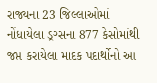રાજ્યના 23 જિલ્લાઓમાં નોંધાયેલા ડ્રગ્સના 877 કેસોમાંથી જપ્ત કરાયેલા માદક પદાર્થોનો આ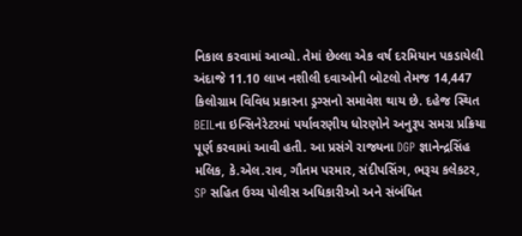નિકાલ કરવામાં આવ્યો. તેમાં છેલ્લા એક વર્ષ દરમિયાન પકડાયેલી અંદાજે 11.10 લાખ નશીલી દવાઓની બોટલો તેમજ 14,447 કિલોગ્રામ વિવિધ પ્રકારના ડ્રગ્સનો સમાવેશ થાય છે. દહેજ સ્થિત BEILના ઇન્સિનેરેટરમાં પર્યાવરણીય ધોરણોને અનુરૂપ સમગ્ર પ્રક્રિયા પૂર્ણ કરવામાં આવી હતી. આ પ્રસંગે રાજ્યના DGP જ્ઞાનેન્દ્રસિંહ મલિક, કે.એલ.રાવ, ગૌતમ પરમાર, સંદીપસિંગ, ભરૂચ કલેકટર, SP સહિત ઉચ્ચ પોલીસ અધિકારીઓ અને સંબંધિત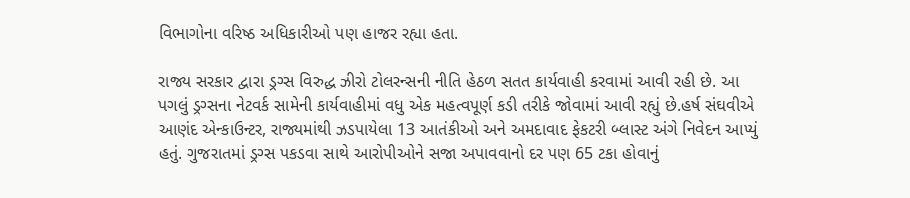વિભાગોના વરિષ્ઠ અધિકારીઓ પણ હાજર રહ્યા હતા.

રાજ્ય સરકાર દ્વારા ડ્રગ્સ વિરુદ્ધ ઝીરો ટોલરન્સની નીતિ હેઠળ સતત કાર્યવાહી કરવામાં આવી રહી છે. આ પગલું ડ્રગ્સના નેટવર્ક સામેની કાર્યવાહીમાં વધુ એક મહત્વપૂર્ણ કડી તરીકે જોવામાં આવી રહ્યું છે.હર્ષ સંઘવીએ આણંદ એન્કાઉન્ટર, રાજ્યમાંથી ઝડપાયેલા 13 આતંકીઓ અને અમદાવાદ ફેકટરી બ્લાસ્ટ અંગે નિવેદન આપ્યું હતું. ગુજરાતમાં ડ્રગ્સ પકડવા સાથે આરોપીઓને સજા અપાવવાનો દર પણ 65 ટકા હોવાનું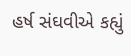હર્ષ સંઘવીએ કહ્યું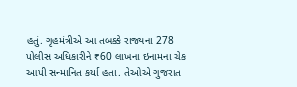હતું. ગૃહમંત્રીએ આ તબક્કે રાજ્યના 278 પોલીસ અધિકારીને ₹60 લાખના ઇનામના ચેક આપી સન્માનિત કર્યા હતા. તેઓએ ગુજરાત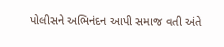પોલીસને અભિનંદન આપી સમાજ વતી અંતે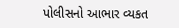પોલીસનો આભાર વ્યકત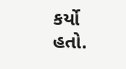કર્યો હતો.